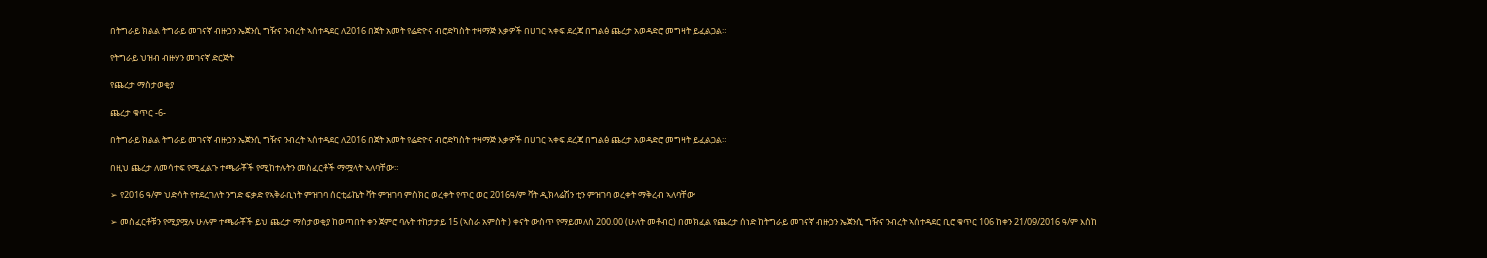በትግራይ ክልል ትግራይ መገናኛ ብዙኃን ኤጀንሲ ግዥና ንብረት ኣሰተዳደር ለ2016 በጀት አመት የሬድዮና ብሮድካስት ተዛማጅ እቃዎች በሀገር ኣቀፍ ደረጃ በግልፅ ጨረታ አወዳድሮ መግዛት ይፈልጋል።

የትግራይ ህዝብ ብዙሃን መገናኛ ድርጅት

የጨረታ ማስታወቂያ

ጨረታ ቁጥር -6-

በትግራይ ክልል ትግራይ መገናኛ ብዙኃን ኤጀንሲ ግዥና ንብረት ኣሰተዳደር ለ2016 በጀት አመት የሬድዮና ብሮድካስት ተዛማጅ እቃዎች በሀገር ኣቀፍ ደረጃ በግልፅ ጨረታ አወዳድሮ መግዛት ይፈልጋል።

በዚህ ጨረታ ለመሳተፍ የሚፈልጉ ተጫራቾች የሚከተሉትን መስፈርቶች ማሟላት ኣለባቸው።

➢ የ2016 ዓ/ም ህድሳት የተደረገለት ንግድ ፍቃድ የኣቅራቢነት ምዝገባ ሰርቲፊኬት ቫት ምዝገባ ምስክር ወረቀት የጥር ወር 2016ዓ/ም ቫት ዲክላሬሽን ቲን ምዝገባ ወረቀት ማቅረብ ኣለባቸው

➢ መስፈርቶቹን የሚያሟሉ ሁሉም ተጫራቾች ይህ ጨረታ ማስታወቂያ ከወጣበት ቀን ጀምሮ ባሉት ተከታታይ 15 (ኣስራ አምስት ) ቀናት ውስጥ የማይመለስ 200.00 (ሁለት መቶብር) በመክፈል የጨረታ ሰነድ ከትግራይ መገናኛ ብዙኃን ኤጀንሲ ግዥና ንብረት ኣሰተዳደር ቢሮ ቁጥር 106 ከቀን 21/09/2016 ዓ/ም እስከ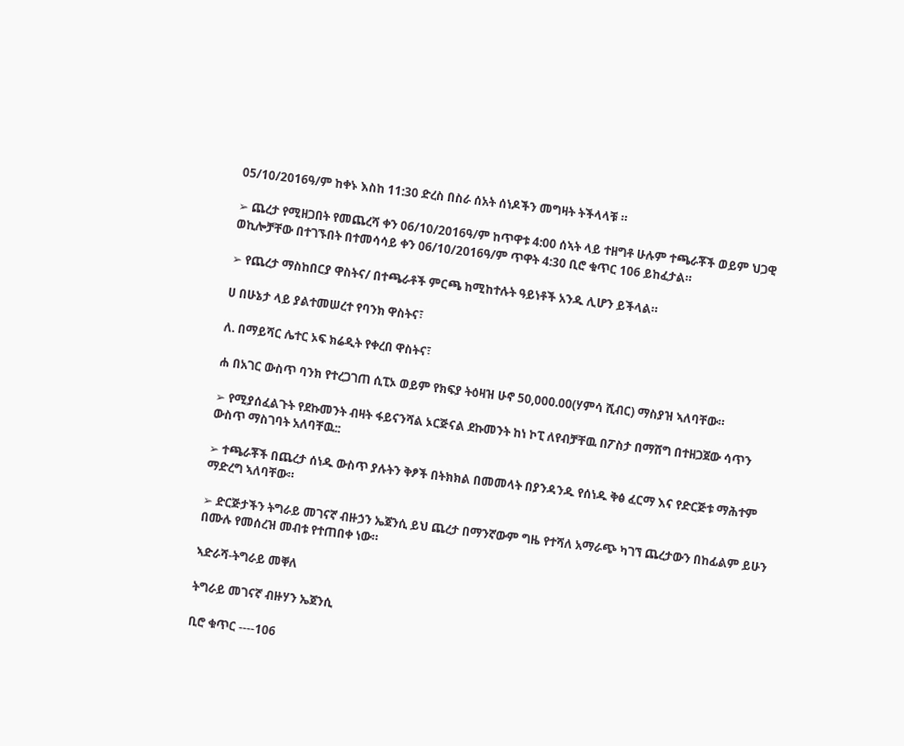05/10/2016ዓ/ም ከቀኑ እስከ 11:30 ድረስ በስራ ሰአት ሰነዶችን መግዛት ትችላላቹ ።

➢ ጨረታ የሚዘጋበት የመጨረሻ ቀን 06/10/2016ዓ/ም ከጥዋቱ 4:00 ሰኣት ላይ ተዘግቶ ሁሉም ተጫራቾች ወይም ህጋዊ ወኪሎቻቸው በተገኙበት በተመሳሳይ ቀን 06/10/2016ዓ/ም ጥዋት 4:30 ቢሮ ቁጥር 106 ይከፈታል።

➢ የጨረታ ማስከበርያ ዋስትና/ በተጫራቶች ምርጫ ከሚከተሉት ዓይነቶች አንዱ ሊሆን ይችላል።

ሀ በሁኔታ ላይ ያልተመሠረተ የባንክ ዋስትና፣

ለ. በማይሻር ሌተር ኦፍ ክሬዲት የቀረበ ዋስትና፣

ሐ በአገር ውስጥ ባንክ የተረጋገጠ ሲፒኦ ወይም የክፍያ ትዕዛዝ ሁኖ 50,000.00(ሃምሳ ሺብር) ማስያዝ ኣለባቸው።

➢ የሚያሰፈልጉት የደኩመንት ብዛት ፋይናንሻል ኦርጅናል ደኩመንት ከነ ኮፒ ለየብቻቸዉ በፖስታ በማሸግ በተዘጋጀው ሳጥን ውስጥ ማስገባት አለባቸዉ::

➢ ተጫራቾች በጨረታ ሰነዱ ውስጥ ያሉትን ቅፆች በትክክል በመመላት በያንዳንዱ የሰነዱ ቅፅ ፈርማ እና የድርጅቱ ማሕተም ማድረግ ኣለባቸው።

➢ ድርጅታችን ትግራይ መገናኛ ብዙኃን ኤጀንሲ ይህ ጨረታ በማንኛውም ግዜ የተሻለ አማራጭ ካገኘ ጨረታውን በከፊልም ይሁን በሙሉ የመሰረዝ መብቱ የተጠበቀ ነው።

ኣድራሻ-ትግራይ መቐለ

ትግራይ መገናኛ ብዙሃን ኤጀንሲ

ቢሮ ቁጥር ----106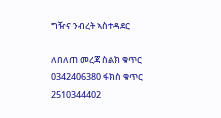ግዥና ንብረት ኣስተዳደር

ለበለጠ መረጃ ስልክ ቁጥር 0342406380 ፋክስ ቁጥር 2510344402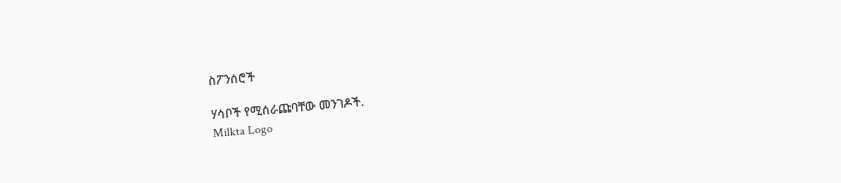ስፖንሰሮች

ሃሳቦች የሚሰራጩባቸው መንገዶች.
Milkta Logo